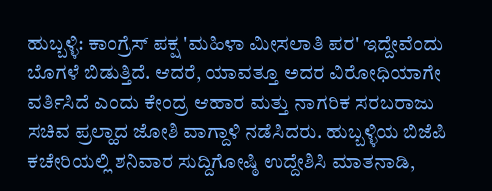ಹುಬ್ಬಳ್ಳಿ: ಕಾಂಗ್ರೆಸ್ ಪಕ್ಷ 'ಮಹಿಳಾ ಮೀಸಲಾತಿ ಪರ' ಇದ್ದೇವೆಂದು ಬೊಗಳೆ ಬಿಡುತ್ತಿದೆ. ಆದರೆ, ಯಾವತ್ತೂ ಅದರ ವಿರೋಧಿಯಾಗೇ ವರ್ತಿಸಿದೆ ಎಂದು ಕೇಂದ್ರ ಆಹಾರ ಮತ್ತು ನಾಗರಿಕ ಸರಬರಾಜು ಸಚಿವ ಪ್ರಲ್ಹಾದ ಜೋಶಿ ವಾಗ್ದಾಳಿ ನಡೆಸಿದರು. ಹುಬ್ಬಳ್ಳಿಯ ಬಿಜೆಪಿ ಕಚೇರಿಯಲ್ಲಿ ಶನಿವಾರ ಸುದ್ದಿಗೋಷ್ಠಿ ಉದ್ದೇಶಿಸಿ ಮಾತನಾಡಿ,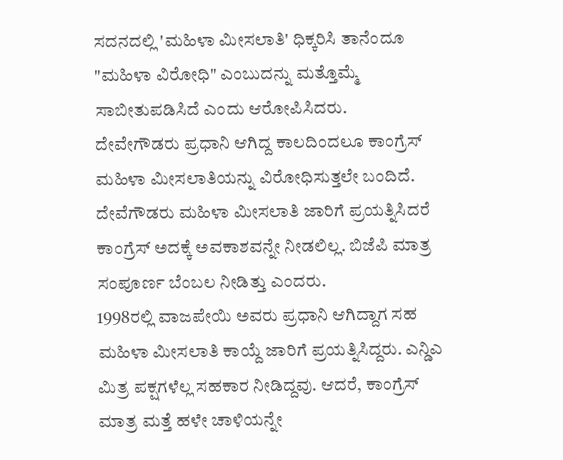ಸದನದಲ್ಲಿ 'ಮಹಿಳಾ ಮೀಸಲಾತಿ' ಧಿಕ್ಕರಿಸಿ ತಾನೆಂದೂ "ಮಹಿಳಾ ವಿರೋಧಿ" ಎಂಬುದನ್ನು ಮತ್ತೊಮ್ಮೆ ಸಾಬೀತುಪಡಿಸಿದೆ ಎಂದು ಆರೋಪಿಸಿದರು.
ದೇವೇಗೌಡರು ಪ್ರಧಾನಿ ಆಗಿದ್ದ ಕಾಲದಿಂದಲೂ ಕಾಂಗ್ರೆಸ್ ಮಹಿಳಾ ಮೀಸಲಾತಿಯನ್ನು ವಿರೋಧಿಸುತ್ತಲೇ ಬಂದಿದೆ. ದೇವೆಗೌಡರು ಮಹಿಳಾ ಮೀಸಲಾತಿ ಜಾರಿಗೆ ಪ್ರಯತ್ನಿಸಿದರೆ ಕಾಂಗ್ರೆಸ್ ಅದಕ್ಕೆ ಅವಕಾಶವನ್ನೇ ನೀಡಲಿಲ್ಲ. ಬಿಜೆಪಿ ಮಾತ್ರ ಸಂಪೂರ್ಣ ಬೆಂಬಲ ನೀಡಿತ್ತು ಎಂದರು.
1998ರಲ್ಲಿ ವಾಜಪೇಯಿ ಅವರು ಪ್ರಧಾನಿ ಆಗಿದ್ದಾಗ ಸಹ ಮಹಿಳಾ ಮೀಸಲಾತಿ ಕಾಯ್ದೆ ಜಾರಿಗೆ ಪ್ರಯತ್ನಿಸಿದ್ದರು. ಎನ್ಡಿಎ ಮಿತ್ರ ಪಕ್ಷಗಳೆಲ್ಲ ಸಹಕಾರ ನೀಡಿದ್ದವು. ಆದರೆ, ಕಾಂಗ್ರೆಸ್ ಮಾತ್ರ ಮತ್ತೆ ಹಳೇ ಚಾಳಿಯನ್ನೇ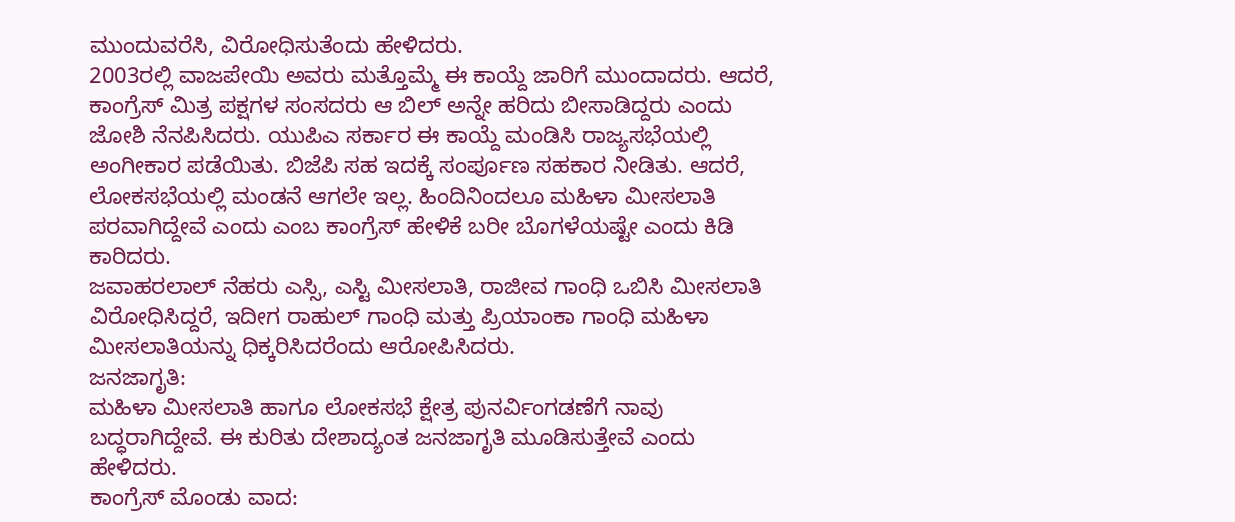ಮುಂದುವರೆಸಿ, ವಿರೋಧಿಸುತೆಂದು ಹೇಳಿದರು.
2003ರಲ್ಲಿ ವಾಜಪೇಯಿ ಅವರು ಮತ್ತೊಮ್ಮೆ ಈ ಕಾಯ್ದೆ ಜಾರಿಗೆ ಮುಂದಾದರು. ಆದರೆ, ಕಾಂಗ್ರೆಸ್ ಮಿತ್ರ ಪಕ್ಷಗಳ ಸಂಸದರು ಆ ಬಿಲ್ ಅನ್ನೇ ಹರಿದು ಬೀಸಾಡಿದ್ದರು ಎಂದು ಜೋಶಿ ನೆನಪಿಸಿದರು. ಯುಪಿಎ ಸರ್ಕಾರ ಈ ಕಾಯ್ದೆ ಮಂಡಿಸಿ ರಾಜ್ಯಸಭೆಯಲ್ಲಿ ಅಂಗೀಕಾರ ಪಡೆಯಿತು. ಬಿಜೆಪಿ ಸಹ ಇದಕ್ಕೆ ಸಂರ್ಪೂಣ ಸಹಕಾರ ನೀಡಿತು. ಆದರೆ, ಲೋಕಸಭೆಯಲ್ಲಿ ಮಂಡನೆ ಆಗಲೇ ಇಲ್ಲ. ಹಿಂದಿನಿಂದಲೂ ಮಹಿಳಾ ಮೀಸಲಾತಿ ಪರವಾಗಿದ್ದೇವೆ ಎಂದು ಎಂಬ ಕಾಂಗ್ರೆಸ್ ಹೇಳಿಕೆ ಬರೀ ಬೊಗಳೆಯಷ್ಟೇ ಎಂದು ಕಿಡಿ ಕಾರಿದರು.
ಜವಾಹರಲಾಲ್ ನೆಹರು ಎಸ್ಸಿ, ಎಸ್ಟಿ ಮೀಸಲಾತಿ, ರಾಜೀವ ಗಾಂಧಿ ಒಬಿಸಿ ಮೀಸಲಾತಿ ವಿರೋಧಿಸಿದ್ದರೆ, ಇದೀಗ ರಾಹುಲ್ ಗಾಂಧಿ ಮತ್ತು ಪ್ರಿಯಾಂಕಾ ಗಾಂಧಿ ಮಹಿಳಾ ಮೀಸಲಾತಿಯನ್ನು ಧಿಕ್ಕರಿಸಿದರೆಂದು ಆರೋಪಿಸಿದರು.
ಜನಜಾಗೃತಿ:
ಮಹಿಳಾ ಮೀಸಲಾತಿ ಹಾಗೂ ಲೋಕಸಭೆ ಕ್ಷೇತ್ರ ಪುನರ್ವಿಂಗಡಣೆಗೆ ನಾವು ಬದ್ಧರಾಗಿದ್ದೇವೆ. ಈ ಕುರಿತು ದೇಶಾದ್ಯಂತ ಜನಜಾಗೃತಿ ಮೂಡಿಸುತ್ತೇವೆ ಎಂದು ಹೇಳಿದರು.
ಕಾಂಗ್ರೆಸ್ ಮೊಂಡು ವಾದ: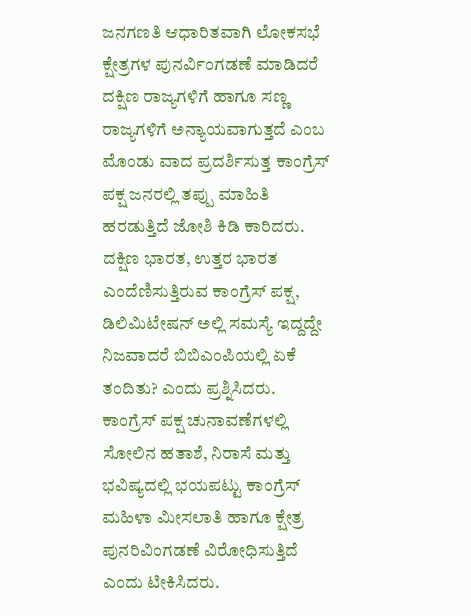ಜನಗಣತಿ ಆಧಾರಿತವಾಗಿ ಲೋಕಸಭೆ ಕ್ಷೇತ್ರಗಳ ಪುನರ್ವಿಂಗಡಣೆ ಮಾಡಿದರೆ ದಕ್ಷಿಣ ರಾಜ್ಯಗಳಿಗೆ ಹಾಗೂ ಸಣ್ಣ ರಾಜ್ಯಗಳಿಗೆ ಅನ್ಯಾಯವಾಗುತ್ತದೆ ಎಂಬ ಮೊಂಡು ವಾದ ಪ್ರದರ್ಶಿಸುತ್ತ ಕಾಂಗ್ರೆಸ್ ಪಕ್ಷ ಜನರಲ್ಲಿ ತಪ್ಪು ಮಾಹಿತಿ ಹರಡುತ್ತಿದೆ ಜೋಶಿ ಕಿಡಿ ಕಾರಿದರು.
ದಕ್ಷಿಣ ಭಾರತ, ಉತ್ತರ ಭಾರತ ಎಂದೆಣಿಸುತ್ತಿರುವ ಕಾಂಗ್ರೆಸ್ ಪಕ್ಷ, ಡಿಲಿಮಿಟೇಷನ್ ಅಲ್ಲಿ ಸಮಸ್ಯೆ ಇದ್ದದ್ದೇ ನಿಜವಾದರೆ ಬಿಬಿಎಂಪಿಯಲ್ಲಿ ಏಕೆ ತಂದಿತು? ಎಂದು ಪ್ರಶ್ನಿಸಿದರು.
ಕಾಂಗ್ರೆಸ್ ಪಕ್ಷ ಚುನಾವಣೆಗಳಲ್ಲಿ ಸೋಲಿನ ಹತಾಶೆ, ನಿರಾಸೆ ಮತ್ತು ಭವಿಷ್ಯದಲ್ಲಿ ಭಯಪಟ್ಟು ಕಾಂಗ್ರೆಸ್ ಮಹಿಳಾ ಮೀಸಲಾತಿ ಹಾಗೂ ಕ್ಷೇತ್ರ ಪುನರಿವಿಂಗಡಣೆ ವಿರೋಧಿಸುತ್ತಿದೆ ಎಂದು ಟೀಕಿಸಿದರು.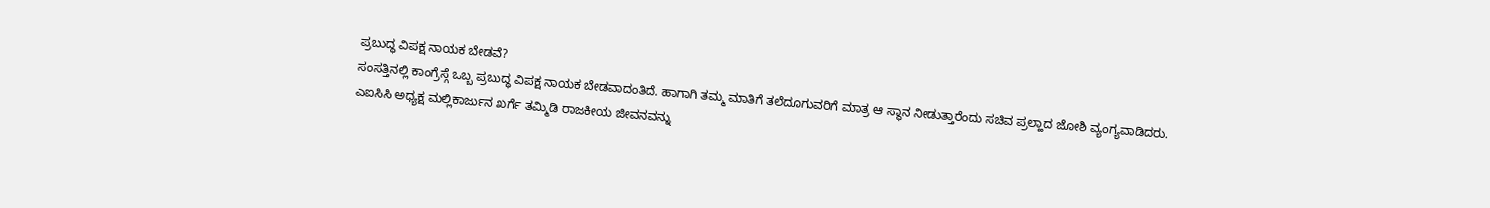ಪ್ರಬುದ್ಧ ವಿಪಕ್ಷ ನಾಯಕ ಬೇಡವೆ?
ಸಂಸತ್ತಿನಲ್ಲಿ ಕಾಂಗ್ರೆಸ್ಗೆ ಒಬ್ಬ ಪ್ರಬುದ್ಧ ವಿಪಕ್ಷ ನಾಯಕ ಬೇಡವಾದಂತಿದೆ. ಹಾಗಾಗಿ ತಮ್ಮ ಮಾತಿಗೆ ತಲೆದೂಗುವರಿಗೆ ಮಾತ್ರ ಆ ಸ್ಥಾನ ನೀಡುತ್ತಾರೆಂದು ಸಚಿವ ಪ್ರಲ್ಹಾದ ಜೋಶಿ ವ್ಯಂಗ್ಯವಾಡಿದರು.
ಎಐಸಿಸಿ ಅಧ್ಯಕ್ಷ ಮಲ್ಲಿಕಾರ್ಜುನ ಖರ್ಗೆ ತಮ್ಮಿಡಿ ರಾಜಕೀಯ ಜೀವನವನ್ನು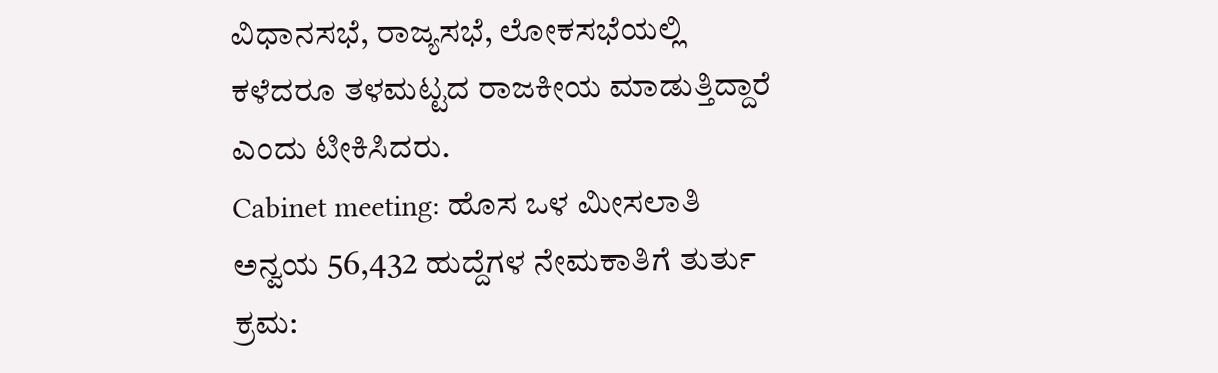ವಿಧಾನಸಭೆ, ರಾಜ್ಯಸಭೆ, ಲೋಕಸಭೆಯಲ್ಲಿ ಕಳೆದರೂ ತಳಮಟ್ಟದ ರಾಜಕೀಯ ಮಾಡುತ್ತಿದ್ದಾರೆ ಎಂದು ಟೀಕಿಸಿದರು.
Cabinet meeting: ಹೊಸ ಒಳ ಮೀಸಲಾತಿ ಅನ್ವಯ 56,432 ಹುದ್ದೆಗಳ ನೇಮಕಾತಿಗೆ ತುರ್ತು ಕ್ರಮ: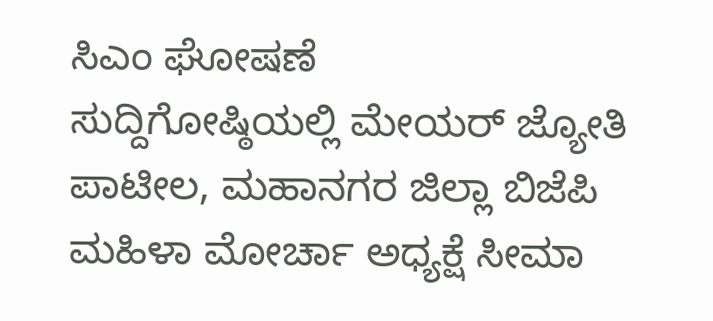ಸಿಎಂ ಘೋಷಣೆ
ಸುದ್ದಿಗೋಷ್ಠಿಯಲ್ಲಿ ಮೇಯರ್ ಜ್ಯೋತಿ ಪಾಟೀಲ, ಮಹಾನಗರ ಜಿಲ್ಲಾ ಬಿಜೆಪಿ ಮಹಿಳಾ ಮೋರ್ಚಾ ಅಧ್ಯಕ್ಷೆ ಸೀಮಾ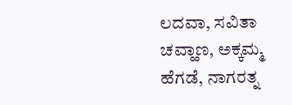ಲದವಾ, ಸವಿತಾ ಚವ್ಹಾಣ, ಅಕ್ಕಮ್ಮ ಹೆಗಡೆ, ನಾಗರತ್ನ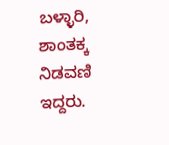ಬಳ್ಳಾರಿ, ಶಾಂತಕ್ಕ ನಿಡವಣಿ ಇದ್ದರು.